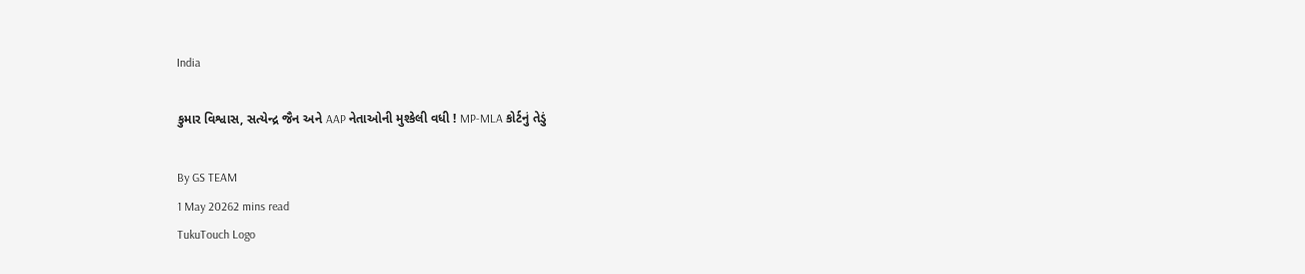India

કુમાર વિશ્વાસ, સત્યેન્દ્ર જૈન અને AAP નેતાઓની મુશ્કેલી વધી ! MP-MLA કોર્ટનું તેડું

By GS TEAM
1 May 20262 mins read
TukuTouch Logo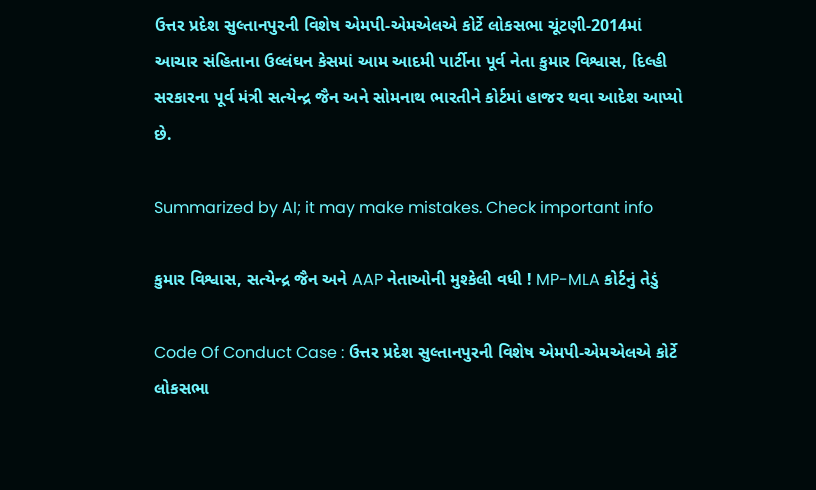ઉત્તર પ્રદેશ સુલ્તાનપુરની વિશેષ એમપી-એમએલએ કોર્ટે લોકસભા ચૂંટણી-2014માં આચાર સંહિતાના ઉલ્લંઘન કેસમાં આમ આદમી પાર્ટીના પૂર્વ નેતા કુમાર વિશ્વાસ, દિલ્હી સરકારના પૂર્વ મંત્રી સત્યેન્દ્ર જૈન અને સોમનાથ ભારતીને કોર્ટમાં હાજર થવા આદેશ આપ્યો છે.

Summarized by AI; it may make mistakes. Check important info

કુમાર વિશ્વાસ, સત્યેન્દ્ર જૈન અને AAP નેતાઓની મુશ્કેલી વધી ! MP-MLA કોર્ટનું તેડું

Code Of Conduct Case : ઉત્તર પ્રદેશ સુલ્તાનપુરની વિશેષ એમપી-એમએલએ કોર્ટે લોકસભા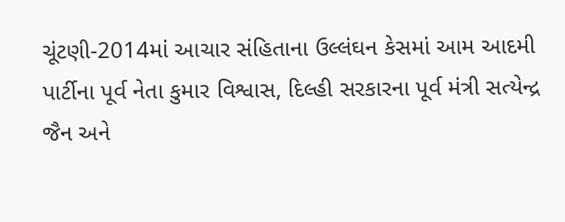ચૂંટણી-2014માં આચાર સંહિતાના ઉલ્લંઘન કેસમાં આમ આદમી પાર્ટીના પૂર્વ નેતા કુમાર વિશ્વાસ, દિલ્હી સરકારના પૂર્વ મંત્રી સત્યેન્દ્ર જૈન અને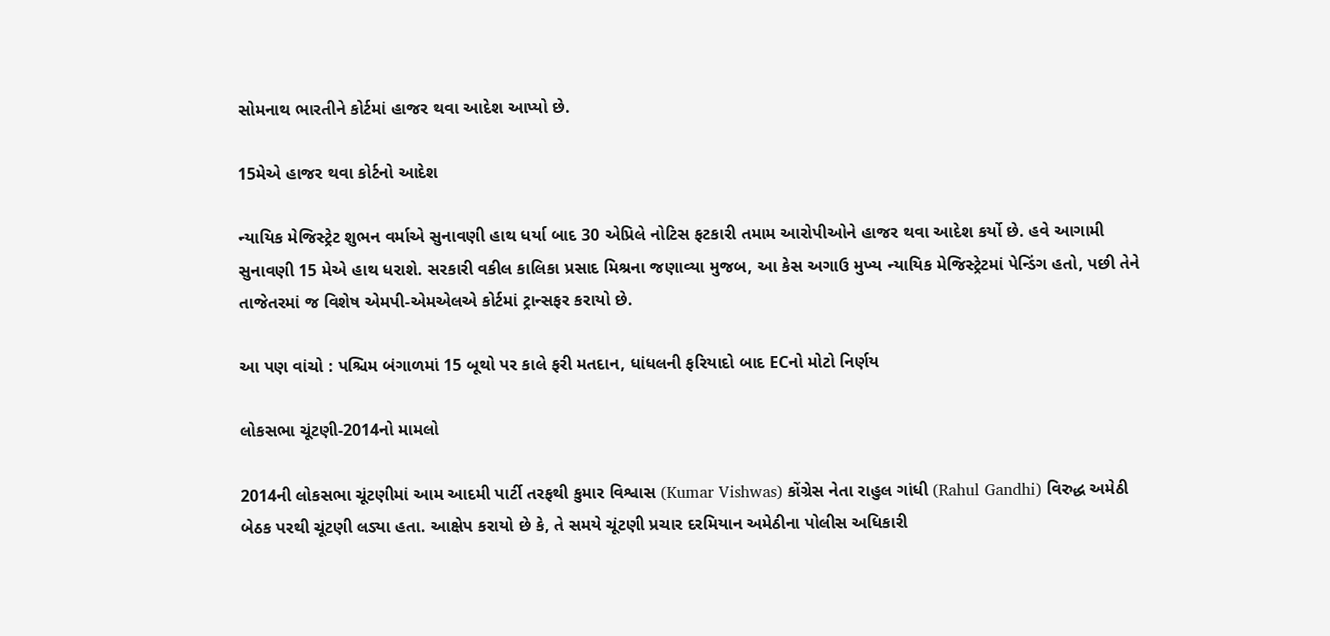સોમનાથ ભારતીને કોર્ટમાં હાજર થવા આદેશ આપ્યો છે.

15મેએ હાજર થવા કોર્ટનો આદેશ

ન્યાયિક મેજિસ્ટ્રેટ શુભન વર્માએ સુનાવણી હાથ ધર્યા બાદ 30 એપ્રિલે નોટિસ ફટકારી તમામ આરોપીઓને હાજર થવા આદેશ કર્યો છે. હવે આગામી સુનાવણી 15 મેએ હાથ ધરાશે. સરકારી વકીલ કાલિકા પ્રસાદ મિશ્રના જણાવ્યા મુજબ, આ કેસ અગાઉ મુખ્ય ન્યાયિક મેજિસ્ટ્રેટમાં પેન્ડિંગ હતો, પછી તેને તાજેતરમાં જ વિશેષ એમપી-એમએલએ કોર્ટમાં ટ્રાન્સફર કરાયો છે.

આ પણ વાંચો : પશ્ચિમ બંગાળમાં 15 બૂથો પર કાલે ફરી મતદાન, ધાંધલની ફરિયાદો બાદ ECનો મોટો નિર્ણય

લોકસભા ચૂંટણી-2014નો મામલો

2014ની લોકસભા ચૂંટણીમાં આમ આદમી પાર્ટી તરફથી કુમાર વિશ્વાસ (Kumar Vishwas) કોંગ્રેસ નેતા રાહુલ ગાંધી (Rahul Gandhi) વિરુદ્ધ અમેઠી બેઠક પરથી ચૂંટણી લડ્યા હતા. આક્ષેપ કરાયો છે કે, તે સમયે ચૂંટણી પ્રચાર દરમિયાન અમેઠીના પોલીસ અધિકારી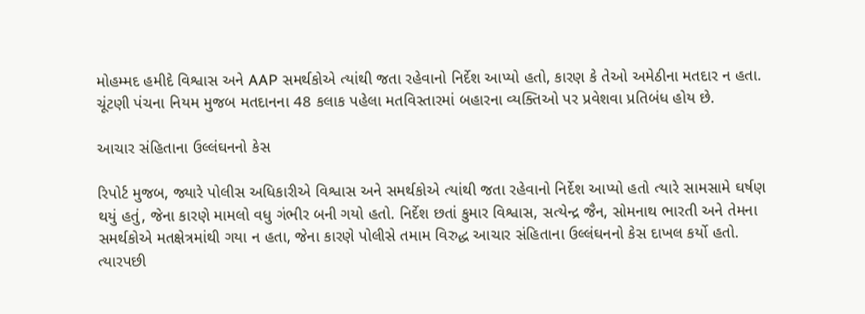મોહમ્મદ હમીદે વિશ્વાસ અને AAP સમર્થકોએ ત્યાંથી જતા રહેવાનો નિર્દેશ આપ્યો હતો, કારણ કે તેઓ અમેઠીના મતદાર ન હતા. ચૂંટણી પંચના નિયમ મુજબ મતદાનના 48 કલાક પહેલા મતવિસ્તારમાં બહારના વ્યક્તિઓ પર પ્રવેશવા પ્રતિબંધ હોય છે.

આચાર સંહિતાના ઉલ્લંઘનનો કેસ

રિપોર્ટ મુજબ, જ્યારે પોલીસ અધિકારીએ વિશ્વાસ અને સમર્થકોએ ત્યાંથી જતા રહેવાનો નિર્દેશ આપ્યો હતો ત્યારે સામસામે ઘર્ષણ થયું હતું, જેના કારણે મામલો વધુ ગંભીર બની ગયો હતો. નિર્દેશ છતાં કુમાર વિશ્વાસ, સત્યેન્દ્ર જૈન, સોમનાથ ભારતી અને તેમના સમર્થકોએ મતક્ષેત્રમાંથી ગયા ન હતા, જેના કારણે પોલીસે તમામ વિરુદ્ધ આચાર સંહિતાના ઉલ્લંઘનનો કેસ દાખલ કર્યો હતો. ત્યારપછી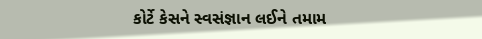કોર્ટે કેસને સ્વસંજ્ઞાન લઈને તમામ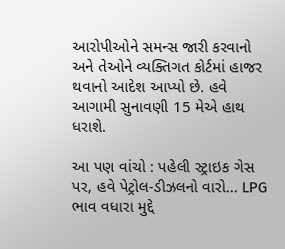આરોપીઓને સમન્સ જારી કરવાનો અને તેઓને વ્યક્તિગત કોર્ટમાં હાજર થવાનો આદેશ આપ્યો છે. હવે આગામી સુનાવણી 15 મેએ હાથ ધરાશે.

આ પણ વાંચો : પહેલી સ્ટ્રાઇક ગેસ પર, હવે પેટ્રોલ-ડીઝલનો વારો... LPG ભાવ વધારા મુદ્દે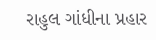રાહુલ ગાંધીના પ્રહાર